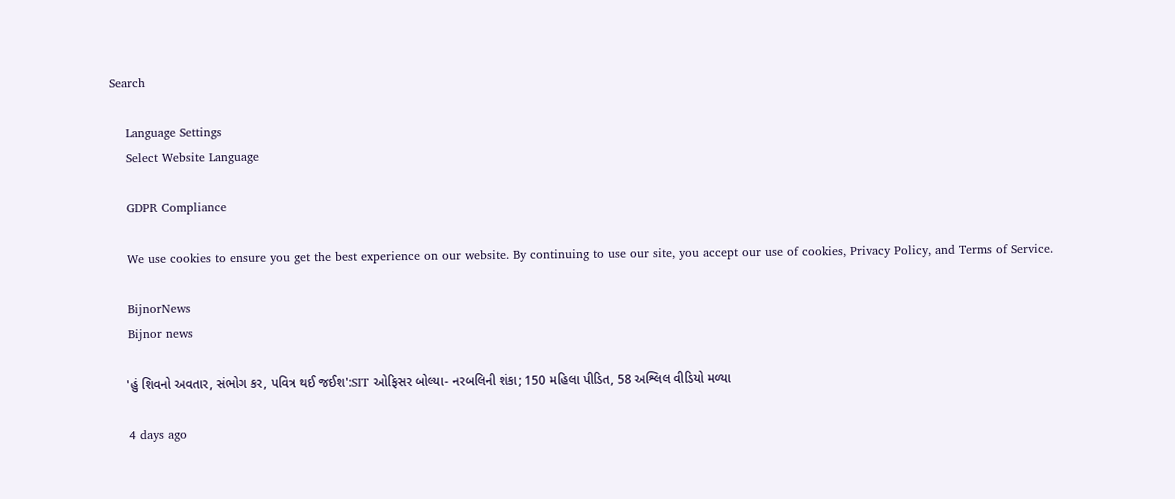Search

    Language Settings
    Select Website Language

    GDPR Compliance

    We use cookies to ensure you get the best experience on our website. By continuing to use our site, you accept our use of cookies, Privacy Policy, and Terms of Service.

    BijnorNews
    Bijnor news

    'હું શિવનો અવતાર, સંભોગ કર, પવિત્ર થઈ જઈશ':SIT ઓફિસર બોલ્યા- નરબલિની શંકા; 150 મહિલા પીડિત, 58 અશ્લિલ વીડિયો મળ્યા

    4 days ago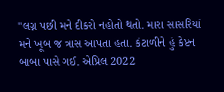"લગ્ન પછી મને દીકરો નહોતો થતો. મારા સાસરિયાં મને ખૂબ જ ત્રાસ આપતા હતા. કંટાળીને હું કેપ્ટન બાબા પાસે ગઈ. એપ્રિલ 2022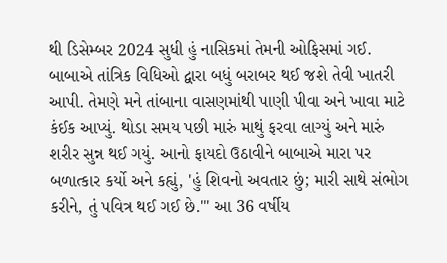થી ડિસેમ્બર 2024 સુધી હું નાસિકમાં તેમની ઓફિસમાં ગઈ. બાબાએ તાંત્રિક વિધિઓ દ્વારા બધું બરાબર થઈ જશે તેવી ખાતરી આપી. તેમણે મને તાંબાના વાસણમાંથી પાણી પીવા અને ખાવા માટે કંઈક આપ્યું. થોડા સમય પછી મારું માથું ફરવા લાગ્યું અને મારું શરીર સુન્ન થઈ ગયું. આનો ફાયદો ઉઠાવીને બાબાએ મારા પર બળાત્કાર કર્યો અને કહ્યું, 'હું શિવનો અવતાર છું; મારી સાથે સંભોગ કરીને, તું પવિત્ર થઈ ગઈ છે.'" આ 36 વર્ષીય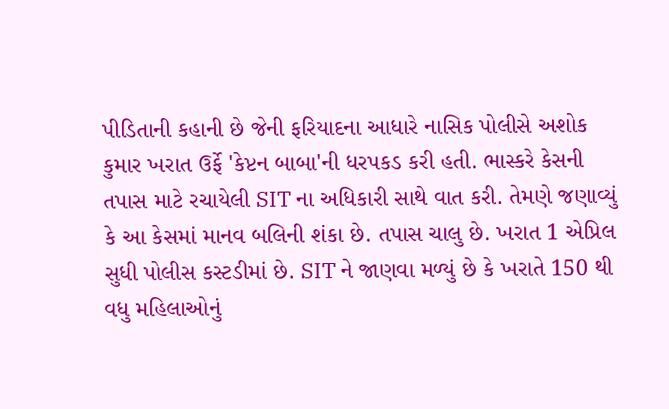પીડિતાની કહાની છે જેની ફરિયાદના આધારે નાસિક પોલીસે અશોક કુમાર ખરાત ઉર્ફે 'કેપ્ટન બાબા'ની ધરપકડ કરી હતી. ભાસ્કરે કેસની તપાસ માટે રચાયેલી SIT ના અધિકારી સાથે વાત કરી. તેમણે જણાવ્યું કે આ કેસમાં માનવ બલિની શંકા છે. તપાસ ચાલુ છે. ખરાત 1 એપ્રિલ સુધી પોલીસ કસ્ટડીમાં છે. SIT ને જાણવા મળ્યું છે કે ખરાતે 150 થી વધુ મહિલાઓનું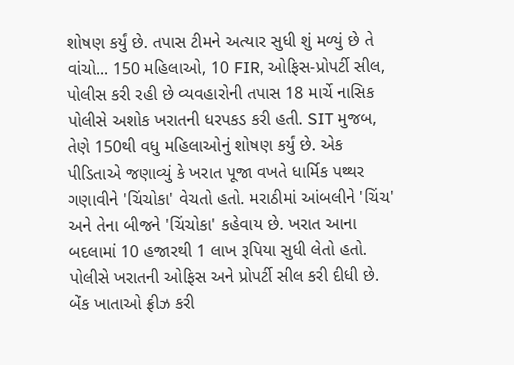શોષણ કર્યું છે. તપાસ ટીમને અત્યાર સુધી શું મળ્યું છે તે વાંચો... 150 મહિલાઓ, 10 FIR, ઓફિસ-પ્રોપર્ટી સીલ, પોલીસ કરી રહી છે વ્યવહારોની તપાસ 18 માર્ચે નાસિક પોલીસે અશોક ખરાતની ધરપકડ કરી હતી. SIT મુજબ, તેણે 150થી વધુ મહિલાઓનું શોષણ કર્યું છે. એક પીડિતાએ જણાવ્યું કે ખરાત પૂજા વખતે ધાર્મિક પથ્થર ગણાવીને 'ચિંચોકા' વેચતો હતો. મરાઠીમાં આંબલીને 'ચિંચ' અને તેના બીજને 'ચિંચોકા' કહેવાય છે. ખરાત આના બદલામાં 10 હજારથી 1 લાખ રૂપિયા સુધી લેતો હતો. પોલીસે ખરાતની ઓફિસ અને પ્રોપર્ટી સીલ કરી દીધી છે. બેંક ખાતાઓ ફ્રીઝ કરી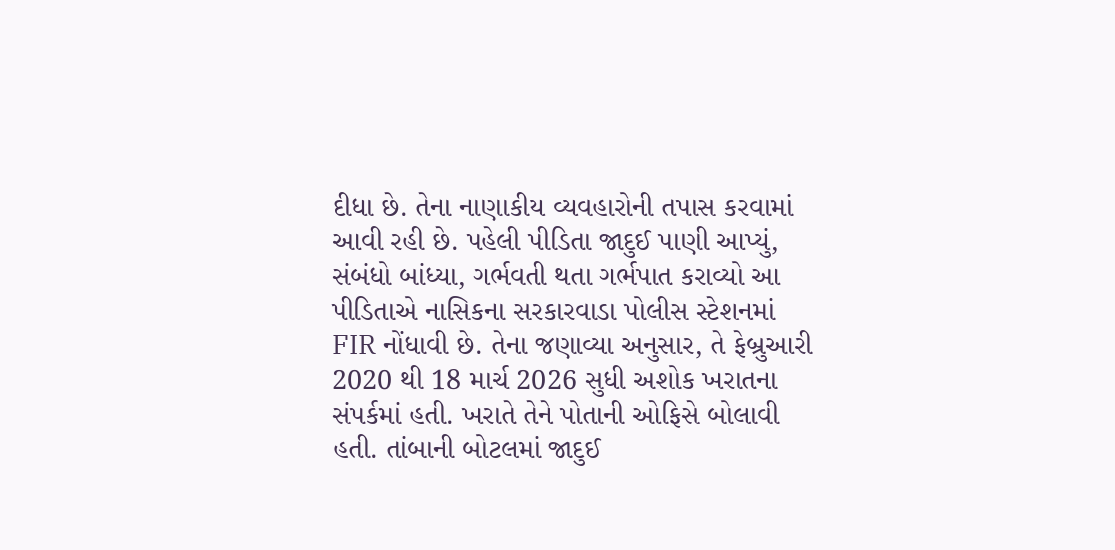દીધા છે. તેના નાણાકીય વ્યવહારોની તપાસ કરવામાં આવી રહી છે. પહેલી પીડિતા જાદુઈ પાણી આપ્યું, સંબંધો બાંધ્યા, ગર્ભવતી થતા ગર્ભપાત કરાવ્યો આ પીડિતાએ નાસિકના સરકારવાડા પોલીસ સ્ટેશનમાં FIR નોંધાવી છે. તેના જણાવ્યા અનુસાર, તે ફેબ્રુઆરી 2020 થી 18 માર્ચ 2026 સુધી અશોક ખરાતના સંપર્કમાં હતી. ખરાતે તેને પોતાની ઓફિસે બોલાવી હતી. તાંબાની બોટલમાં જાદુઈ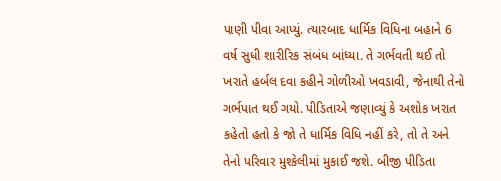પાણી પીવા આપ્યું. ત્યારબાદ ધાર્મિક વિધિના બહાને 6 વર્ષ સુધી શારીરિક સંબંધ બાંધ્યા. તે ગર્ભવતી થઈ તો ખરાતે હર્બલ દવા કહીને ગોળીઓ ખવડાવી, જેનાથી તેનો ગર્ભપાત થઈ ગયો. પીડિતાએ જણાવ્યું કે અશોક ખરાત કહેતો હતો કે જો તે ધાર્મિક વિધિ નહીં કરે, તો તે અને તેનો પરિવાર મુશ્કેલીમાં મુકાઈ જશે. બીજી પીડિતા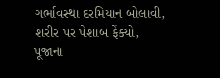ગર્ભાવસ્થા દરમિયાન બોલાવી, શરીર પર પેશાબ ફેંક્યો, પૂજાના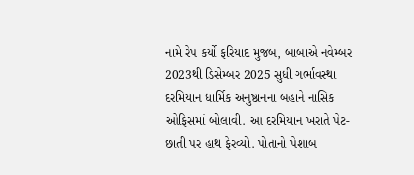નામે રેપ કર્યો ફરિયાદ મુજબ, બાબાએ નવેમ્બર 2023થી ડિસેમ્બર 2025 સુધી ગર્ભાવસ્થા દરમિયાન ધાર્મિક અનુષ્ઠાનના બહાને નાસિક ઓફિસમાં બોલાવી. આ દરમિયાન ખરાતે પેટ-છાતી પર હાથ ફેરવ્યો. પોતાનો પેશાબ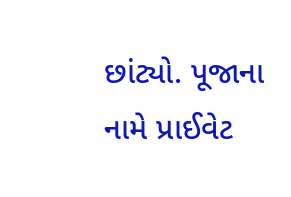છાંટ્યો. પૂજાના નામે પ્રાઈવેટ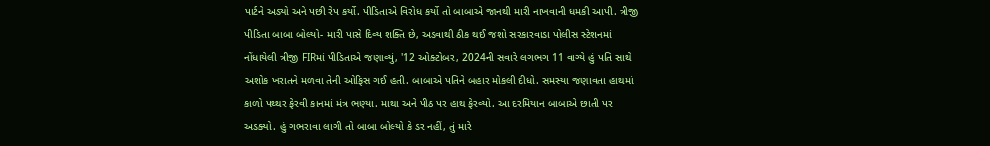પાર્ટને અડ્યો અને પછી રેપ કર્યો. પીડિતાએ વિરોધ કર્યો તો બાબાએ જાનથી મારી નાખવાની ધમકી આપી. ત્રીજી પીડિતા બાબા બોલ્યો- મારી પાસે દિવ્ય શક્તિ છે, અડવાથી ઠીક થઈ જશો સરકારવાડા પોલીસ સ્ટેશનમાં નોંધાયેલી ત્રીજી FIRમાં પીડિતાએ જણાવ્યું, '12 ઓક્ટોબર, 2024ની સવારે લગભગ 11 વાગ્યે હું પતિ સાથે અશોક ખરાતને મળવા તેની ઓફિસ ગઈ હતી. બાબાએ પતિને બહાર મોકલી દીધો. સમસ્યા જણાવતા હાથમાં કાળો પથ્થર ફેરવી કાનમાં મંત્ર ભણ્યા. માથા અને પીઠ પર હાથ ફેરવ્યો. આ દરમિયાન બાબાએ છાતી પર અડક્યો. હું ગભરાવા લાગી તો બાબા બોલ્યો કે ડર નહીં, તું મારે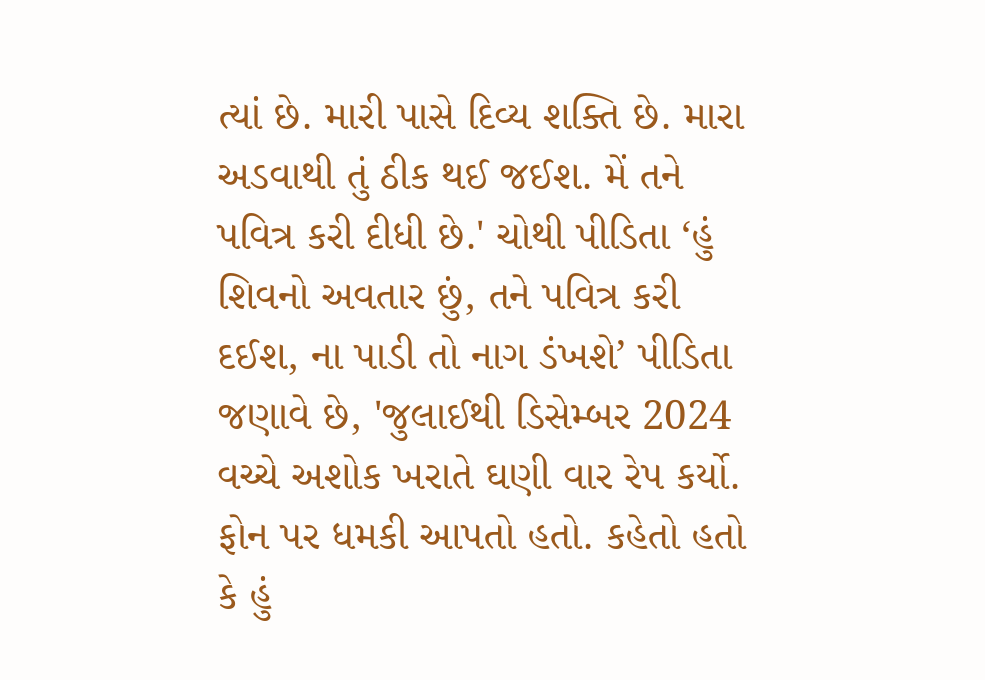ત્યાં છે. મારી પાસે દિવ્ય શક્તિ છે. મારા અડવાથી તું ઠીક થઈ જઈશ. મેં તને પવિત્ર કરી દીધી છે.' ચોથી પીડિતા ‘હું શિવનો અવતાર છું, તને પવિત્ર કરી દઈશ, ના પાડી તો નાગ ડંખશે’ પીડિતા જણાવે છે, 'જુલાઈથી ડિસેમ્બર 2024 વચ્ચે અશોક ખરાતે ઘણી વાર રેપ કર્યો. ફોન પર ધમકી આપતો હતો. કહેતો હતો કે હું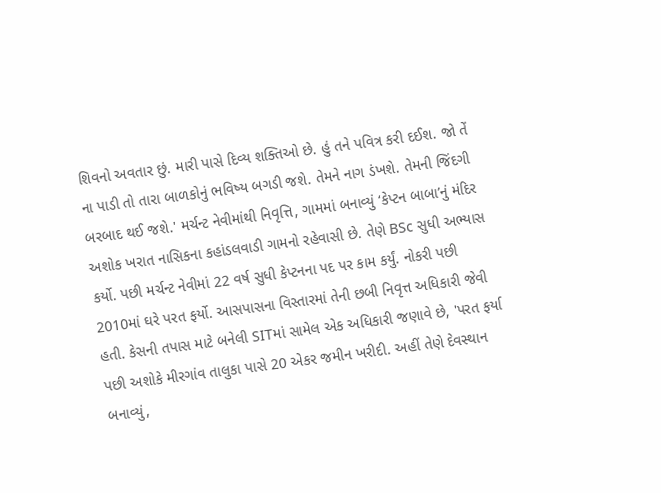શિવનો અવતાર છું. મારી પાસે દિવ્ય શક્તિઓ છે. હું તને પવિત્ર કરી દઈશ. જો તેં ના પાડી તો તારા બાળકોનું ભવિષ્ય બગડી જશે. તેમને નાગ ડંખશે. તેમની જિંદગી બરબાદ થઈ જશે.' મર્ચન્ટ નેવીમાંથી નિવૃત્તિ, ગામમાં બનાવ્યું ‘કેપ્ટન બાબા’નું મંદિર અશોક ખરાત નાસિકના કહાંડલવાડી ગામનો રહેવાસી છે. તેણે BSc સુધી અભ્યાસ કર્યો. પછી મર્ચન્ટ નેવીમાં 22 વર્ષ સુધી કેપ્ટનના પદ પર કામ કર્યું. નોકરી પછી 2010માં ઘરે પરત ફર્યો. આસપાસના વિસ્તારમાં તેની છબી નિવૃત્ત અધિકારી જેવી હતી. કેસની તપાસ માટે બનેલી SITમાં સામેલ એક અધિકારી જણાવે છે, 'પરત ફર્યા પછી અશોકે મીરગાંવ તાલુકા પાસે 20 એકર જમીન ખરીદી. અહીં તેણે દેવસ્થાન બનાવ્યું,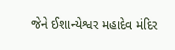જેને ઈશાન્યેશ્વર મહાદેવ મંદિર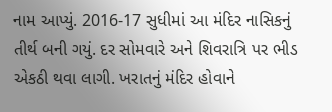નામ આપ્યું. 2016-17 સુધીમાં આ મંદિર નાસિકનું તીર્થ બની ગયું. દર સોમવારે અને શિવરાત્રિ પર ભીડ એકઠી થવા લાગી. ખરાતનું મંદિર હોવાને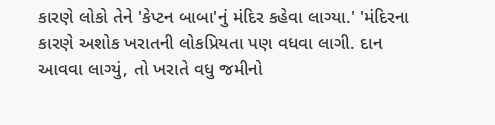કારણે લોકો તેને 'કેપ્ટન બાબા'નું મંદિર કહેવા લાગ્યા.' 'મંદિરના કારણે અશોક ખરાતની લોકપ્રિયતા પણ વધવા લાગી. દાન આવવા લાગ્યું, તો ખરાતે વધુ જમીનો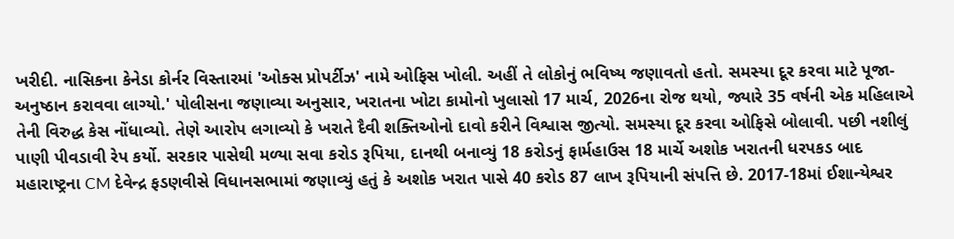ખરીદી. નાસિકના કેનેડા કોર્નર વિસ્તારમાં 'ઓક્સ પ્રોપર્ટીઝ' નામે ઓફિસ ખોલી. અહીં તે લોકોનું ભવિષ્ય જણાવતો હતો. સમસ્યા દૂર કરવા માટે પૂજા-અનુષ્ઠાન કરાવવા લાગ્યો.' પોલીસના જણાવ્યા અનુસાર, ખરાતના ખોટા કામોનો ખુલાસો 17 માર્ચ, 2026ના રોજ થયો, જ્યારે 35 વર્ષની એક મહિલાએ તેની વિરુદ્ધ કેસ નોંધાવ્યો. તેણે આરોપ લગાવ્યો કે ખરાતે દૈવી શક્તિઓનો દાવો કરીને વિશ્વાસ જીત્યો. સમસ્યા દૂર કરવા ઓફિસે બોલાવી. પછી નશીલું પાણી પીવડાવી રેપ કર્યો. સરકાર પાસેથી મળ્યા સવા કરોડ રૂપિયા, દાનથી બનાવ્યું 18 કરોડનું ફાર્મહાઉસ 18 માર્ચે અશોક ખરાતની ધરપકડ બાદ મહારાષ્ટ્રના CM દેવેન્દ્ર ફડણવીસે વિધાનસભામાં જણાવ્યું હતું કે અશોક ખરાત પાસે 40 કરોડ 87 લાખ રૂપિયાની સંપત્તિ છે. 2017-18માં ઈશાન્યેશ્વર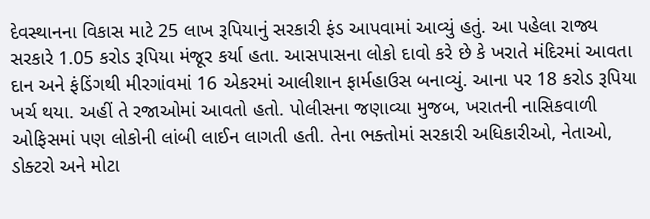દેવસ્થાનના વિકાસ માટે 25 લાખ રૂપિયાનું સરકારી ફંડ આપવામાં આવ્યું હતું. આ પહેલા રાજ્ય સરકારે 1.05 કરોડ રૂપિયા મંજૂર કર્યા હતા. આસપાસના લોકો દાવો કરે છે કે ખરાતે મંદિરમાં આવતા દાન અને ફંડિંગથી મીરગાંવમાં 16 એકરમાં આલીશાન ફાર્મહાઉસ બનાવ્યું. આના પર 18 કરોડ રૂપિયા ખર્ચ થયા. અહીં તે રજાઓમાં આવતો હતો. પોલીસના જણાવ્યા મુજબ, ખરાતની નાસિકવાળી ઓફિસમાં પણ લોકોની લાંબી લાઈન લાગતી હતી. તેના ભક્તોમાં સરકારી અધિકારીઓ, નેતાઓ, ડોક્ટરો અને મોટા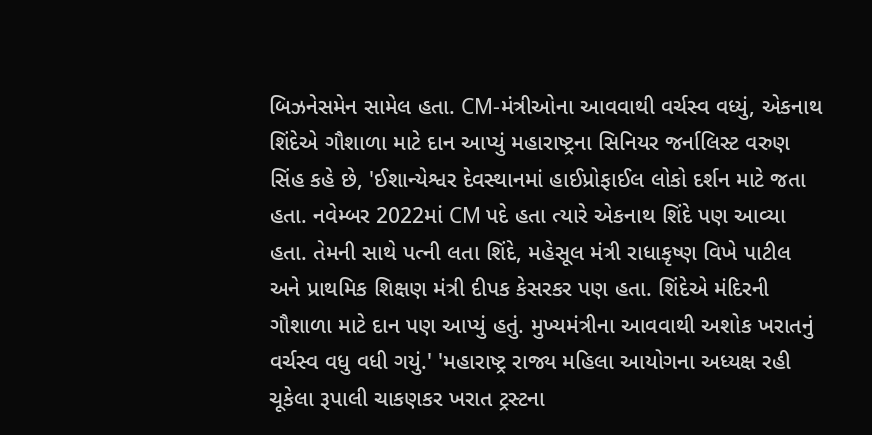બિઝનેસમેન સામેલ હતા. CM-મંત્રીઓના આવવાથી વર્ચસ્વ વધ્યું, એકનાથ શિંદેએ ગૌશાળા માટે દાન આપ્યું મહારાષ્ટ્રના સિનિયર જર્નાલિસ્ટ વરુણ સિંહ કહે છે, 'ઈશાન્યેશ્વર દેવસ્થાનમાં હાઈપ્રોફાઈલ લોકો દર્શન માટે જતા હતા. નવેમ્બર 2022માં CM પદે હતા ત્યારે એકનાથ શિંદે પણ આવ્યા હતા. તેમની સાથે પત્ની લતા શિંદે, મહેસૂલ મંત્રી રાધાકૃષ્ણ વિખે પાટીલ અને પ્રાથમિક શિક્ષણ મંત્રી દીપક કેસરકર પણ હતા. શિંદેએ મંદિરની ગૌશાળા માટે દાન પણ આપ્યું હતું. મુખ્યમંત્રીના આવવાથી અશોક ખરાતનું વર્ચસ્વ વધુ વધી ગયું.' 'મહારાષ્ટ્ર રાજ્ય મહિલા આયોગના અધ્યક્ષ રહી ચૂકેલા રૂપાલી ચાકણકર ખરાત ટ્રસ્ટના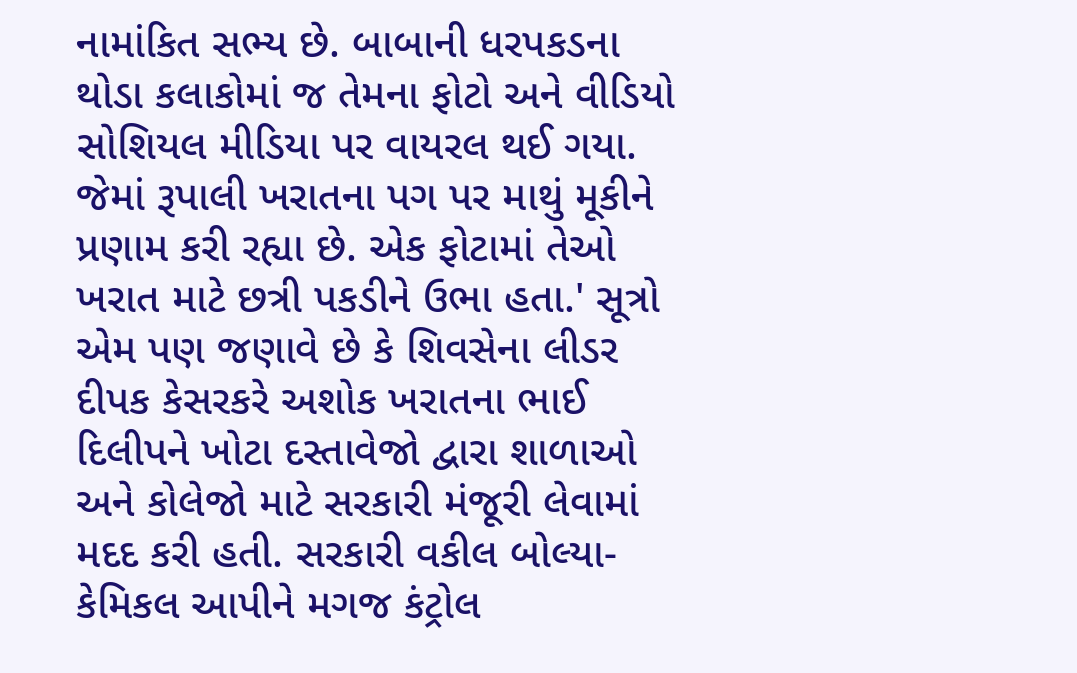નામાંકિત સભ્ય છે. બાબાની ધરપકડના થોડા કલાકોમાં જ તેમના ફોટો અને વીડિયો સોશિયલ મીડિયા પર વાયરલ થઈ ગયા. જેમાં રૂપાલી ખરાતના પગ પર માથું મૂકીને પ્રણામ કરી રહ્યા છે. એક ફોટામાં તેઓ ખરાત માટે છત્રી પકડીને ઉભા હતા.' સૂત્રો એમ પણ જણાવે છે કે શિવસેના લીડર દીપક કેસરકરે અશોક ખરાતના ભાઈ દિલીપને ખોટા દસ્તાવેજો દ્વારા શાળાઓ અને કોલેજો માટે સરકારી મંજૂરી લેવામાં મદદ કરી હતી. સરકારી વકીલ બોલ્યા- કેમિકલ આપીને મગજ કંટ્રોલ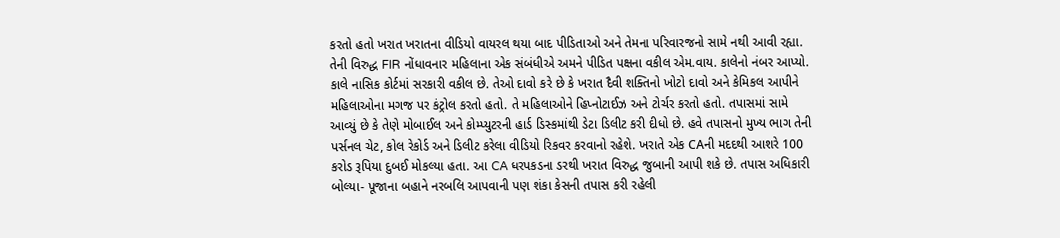કરતો હતો ખરાત ખરાતના વીડિયો વાયરલ થયા બાદ પીડિતાઓ અને તેમના પરિવારજનો સામે નથી આવી રહ્યા. તેની વિરુદ્ધ FIR નોંધાવનાર મહિલાના એક સંબંધીએ અમને પીડિત પક્ષના વકીલ એમ.વાય. કાલેનો નંબર આપ્યો. કાલે નાસિક કોર્ટમાં સરકારી વકીલ છે. તેઓ દાવો કરે છે કે ખરાત દૈવી શક્તિનો ખોટો દાવો અને કેમિકલ આપીને મહિલાઓના મગજ પર કંટ્રોલ કરતો હતો. તે મહિલાઓને હિપ્નોટાઈઝ અને ટોર્ચર કરતો હતો. તપાસમાં સામે આવ્યું છે કે તેણે મોબાઈલ અને કોમ્પ્યુટરની હાર્ડ ડિસ્કમાંથી ડેટા ડિલીટ કરી દીધો છે. હવે તપાસનો મુખ્ય ભાગ તેની પર્સનલ ચેટ, કોલ રેકોર્ડ અને ડિલીટ કરેલા વીડિયો રિકવર કરવાનો રહેશે. ખરાતે એક CAની મદદથી આશરે 100 કરોડ રૂપિયા દુબઈ મોકલ્યા હતા. આ CA ધરપકડના ડરથી ખરાત વિરુદ્ધ જુબાની આપી શકે છે. તપાસ અધિકારી બોલ્યા- પૂજાના બહાને નરબલિ આપવાની પણ શંકા કેસની તપાસ કરી રહેલી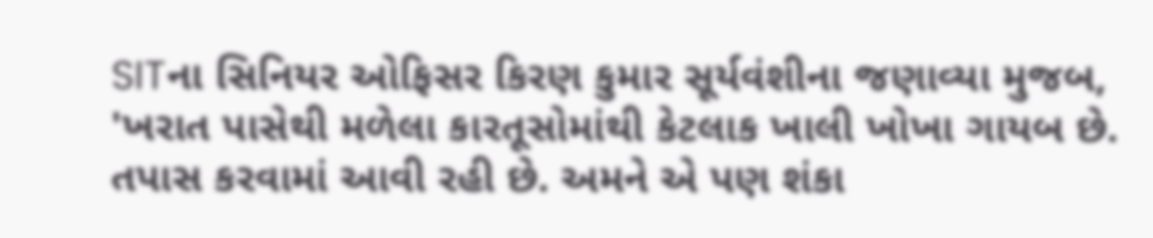SITના સિનિયર ઓફિસર કિરણ કુમાર સૂર્યવંશીના જણાવ્યા મુજબ, 'ખરાત પાસેથી મળેલા કારતૂસોમાંથી કેટલાક ખાલી ખોખા ગાયબ છે. તપાસ કરવામાં આવી રહી છે. અમને એ પણ શંકા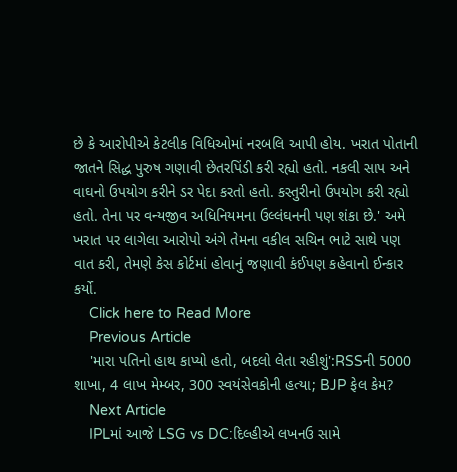છે કે આરોપીએ કેટલીક વિધિઓમાં નરબલિ આપી હોય. ખરાત પોતાની જાતને સિદ્ધ પુરુષ ગણાવી છેતરપિંડી કરી રહ્યો હતો. નકલી સાપ અને વાઘનો ઉપયોગ કરીને ડર પેદા કરતો હતો. કસ્તુરીનો ઉપયોગ કરી રહ્યો હતો. તેના પર વન્યજીવ અધિનિયમના ઉલ્લંઘનની પણ શંકા છે.' અમે ખરાત પર લાગેલા આરોપો અંગે તેમના વકીલ સચિન ભાટે સાથે પણ વાત કરી, તેમણે કેસ કોર્ટમાં હોવાનું જણાવી કંઈપણ કહેવાનો ઈન્કાર કર્યો.
    Click here to Read More
    Previous Article
    'મારા પતિનો હાથ કાપ્યો હતો, બદલો લેતા રહીશું':RSSની 5000 શાખા, 4 લાખ મેમ્બર, 300 સ્વયંસેવકોની હત્યા; BJP ફેલ કેમ?
    Next Article
    IPLમાં આજે LSG vs DC:દિલ્હીએ લખનઉ સામે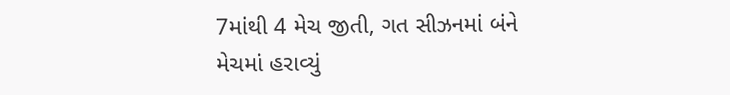7માંથી 4 મેચ જીતી, ગત સીઝનમાં બંને મેચમાં હરાવ્યું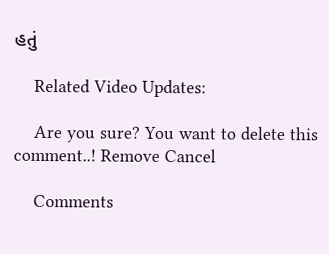હતું

    Related Video Updates:

    Are you sure? You want to delete this comment..! Remove Cancel

    Comments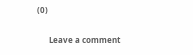(0)

      Leave a comment